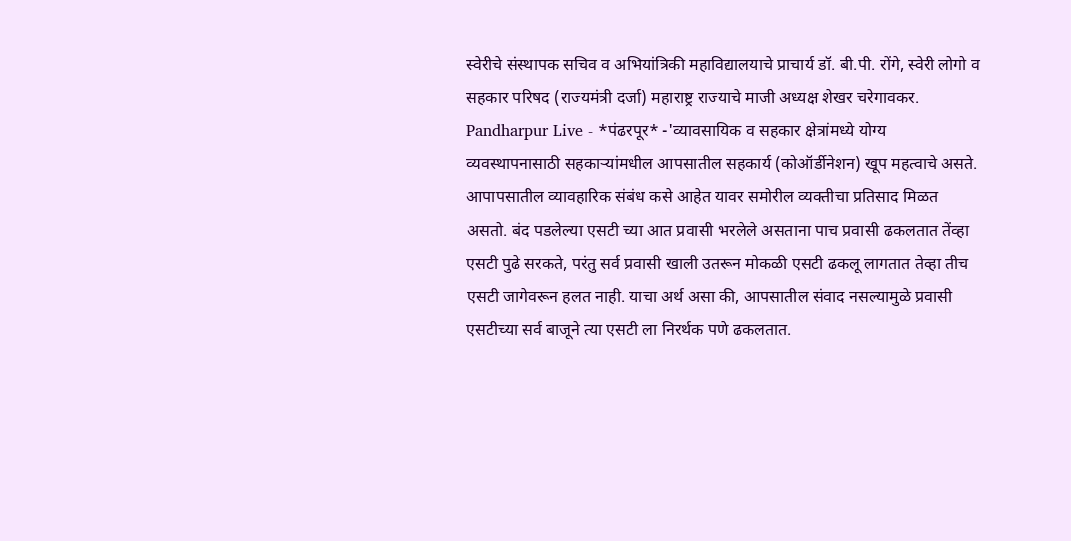स्वेरीचे संस्थापक सचिव व अभियांत्रिकी महाविद्यालयाचे प्राचार्य डॉ. बी.पी. रोंगे, स्वेरी लोगो व सहकार परिषद (राज्यमंत्री दर्जा) महाराष्ट्र राज्याचे माजी अध्यक्ष शेखर चरेगावकर.
Pandharpur Live - *पंढरपूर* -'व्यावसायिक व सहकार क्षेत्रांमध्ये योग्य व्यवस्थापनासाठी सहकाऱ्यांमधील आपसातील सहकार्य (कोऑर्डीनेशन) खूप महत्वाचे असते. आपापसातील व्यावहारिक संबंध कसे आहेत यावर समोरील व्यक्तीचा प्रतिसाद मिळत असतो. बंद पडलेल्या एसटी च्या आत प्रवासी भरलेले असताना पाच प्रवासी ढकलतात तेंव्हा एसटी पुढे सरकते, परंतु सर्व प्रवासी खाली उतरून मोकळी एसटी ढकलू लागतात तेव्हा तीच एसटी जागेवरून हलत नाही. याचा अर्थ असा की, आपसातील संवाद नसल्यामुळे प्रवासी एसटीच्या सर्व बाजूने त्या एसटी ला निरर्थक पणे ढकलतात.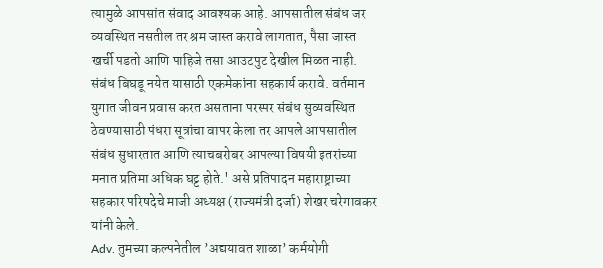त्यामुळे आपसांत संवाद आवश्यक आहे. आपसातील संबंध जर व्यवस्थित नसतील तर श्रम जास्त करावे लागतात, पैसा जास्त खर्ची पडतो आणि पाहिजे तसा आउटपुट देखील मिळत नाही. संबंध बिघडू नयेत यासाठी एकमेकांना सहकार्य करावे. वर्तमान युगात जीवन प्रवास करत असताना परस्पर संबंध सुव्यवस्थित ठेवण्यासाठी पंधरा सूत्रांचा वापर केला तर आपले आपसातील संबंध सुधारतात आणि त्याचबरोबर आपल्या विषयी इतरांच्या मनात प्रतिमा अधिक घट्ट होते.' असे प्रतिपादन महाराष्ट्राच्या सहकार परिषदेचे माजी अध्यक्ष (राज्यमंत्री दर्जा) शेखर चरेगावकर यांनी केले.
Adv. तुमच्या कल्पनेतील ’अद्ययावत शाळा’ कर्मयोगी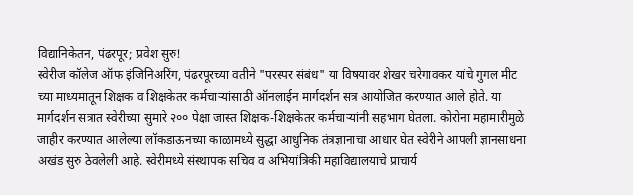विद्यानिकेतन, पंढरपूर; प्रवेश सुरु!
स्वेरीज कॉलेज ऑफ इंजिनिअरिंग, पंढरपूरच्या वतीने "परस्पर संबंध" या विषयावर शेखर चरेगावकर यांचे गुगल मीट च्या माध्यमातून शिक्षक व शिक्षकेतर कर्मचाऱ्यांसाठी ऑनलाईन मार्गदर्शन सत्र आयोजित करण्यात आले होते. या मार्गदर्शन सत्रात स्वेरीच्या सुमारे २०० पेक्षा जास्त शिक्षक-शिक्षकेतर कर्मचाऱ्यांनी सहभाग घेतला. कोरोना महामारीमुळे जाहीर करण्यात आलेल्या लॉकडाऊनच्या काळामध्ये सुद्धा आधुनिक तंत्रज्ञानाचा आधार घेत स्वेरीने आपली ज्ञानसाधना अखंड सुरु ठेवलेली आहे. स्वेरीमध्ये संस्थापक सचिव व अभियांत्रिकी महाविद्यालयाचे प्राचार्य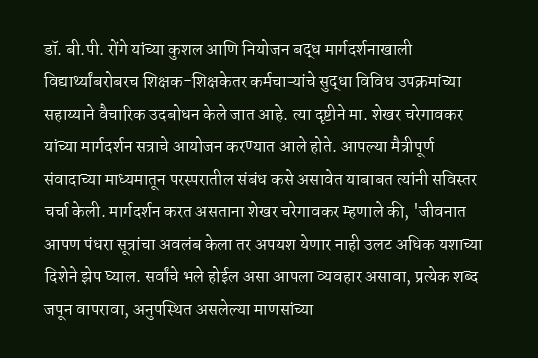डॉ. बी.पी. रोंगे यांच्या कुशल आणि नियोजन बद्ध मार्गदर्शनाखाली विद्यार्थ्यांबरोबरच शिक्षक-शिक्षकेतर कर्मचाऱ्यांचे सुद्धा विविध उपक्रमांच्या सहाय्याने वैचारिक उदबोधन केले जात आहे. त्या दृष्टीने मा. शेखर चरेगावकर यांच्या मार्गदर्शन सत्राचे आयोजन करण्यात आले होते. आपल्या मैत्रीपूर्ण संवादाच्या माध्यमातून परस्परातील संबंध कसे असावेत याबाबत त्यांनी सविस्तर चर्चा केली. मार्गदर्शन करत असताना शेखर चरेगावकर म्हणाले की, 'जीवनात आपण पंधरा सूत्रांचा अवलंब केला तर अपयश येणार नाही उलट अधिक यशाच्या दिशेने झेप घ्याल. सर्वांचे भले होईल असा आपला व्यवहार असावा, प्रत्येक शब्द जपून वापरावा, अनुपस्थित असलेल्या माणसांच्या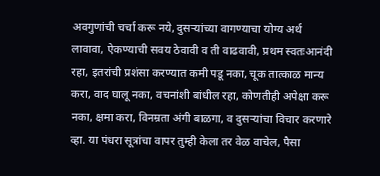अवगुणांची चर्चा करू नये, दुसऱ्यांच्या वागण्याचा योग्य अर्थ लावावा, ऐकण्याची सवय ठेवावी व ती वाढवावी, प्रथम स्वतःआनंदी रहा, इतरांची प्रशंसा करण्यात कमी पडू नका, चूक तात्काळ मान्य करा, वाद घालू नका, वचनांशी बांधील रहा, कोणतीही अपेक्षा करू नका, क्षमा करा, विनम्रता अंगी बाळगा, व दुसऱ्यांचा विचार करणारे व्हा. या पंधरा सूत्रांचा वापर तुम्ही केला तर वेळ वाचेल, पैसा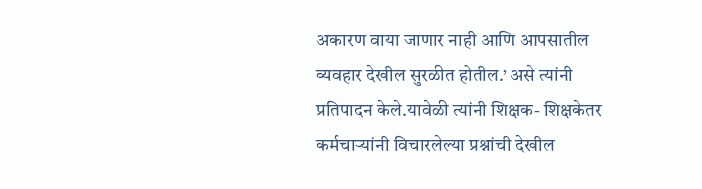अकारण वाया जाणार नाही आणि आपसातील व्यवहार देखील सुरळीत होतील.’ असे त्यांनी प्रतिपादन केले.यावेळी त्यांनी शिक्षक- शिक्षकेतर कर्मचाऱ्यांनी विचारलेल्या प्रश्नांची देखील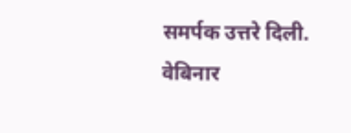समर्पक उत्तरे दिली. वेबिनार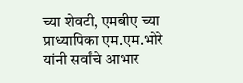च्या शेवटी, एमबीए च्या प्राध्यापिका एम.एम.भोरे यांनी सर्वांचे आभार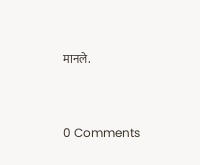मानले.


0 Comments